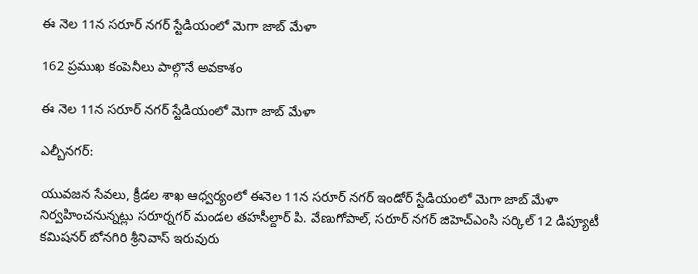ఈ నెల 11న సరూర్ నగర్ స్టేడియంలో మెగా జాబ్ మేళా

162 ప్రముఖ కంపెనీలు పాల్గొనే అవకాశం

ఈ నెల 11న సరూర్ నగర్ స్టేడియంలో మెగా జాబ్ మేళా

ఎల్బీనగర్:

యువజన సేవలు, క్రీడల శాఖ ఆధ్వర్యంలో ఈనెల 11న సరూర్ నగర్ ఇండోర్ స్టేడియంలో మెగా జాబ్ మేళా నిర్వహించనున్నట్లు సరూర్నగర్ మండల తహసీల్దార్ పి. వేణుగోపాల్, సరూర్ నగర్ జిహెచ్ఎంసి సర్కిల్ 12 డిప్యూటీ కమిషనర్ బోనగిరి శ్రీనివాస్ ఇరువురు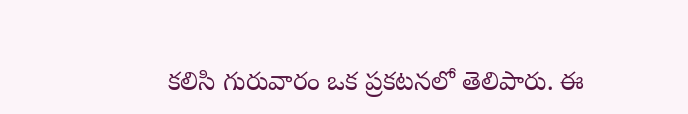కలిసి గురువారం ఒక ప్రకటనలో తెలిపారు. ఈ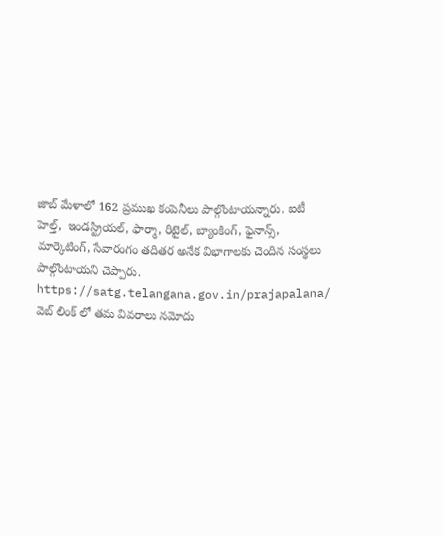జాబ్ మేళాలో 162 ప్రముఖ కంపెనీలు పాల్గొంటాయన్నారు. ఐటీ హెల్త్,  ఇండస్ట్రియల్, ఫార్మా, రిటైల్, బ్యాంకింగ్, ఫైనాన్స్, మార్కెటింగ్, సేవారంగం తదితర అనేక విభాగాలకు చెందిన సంస్థలు పాల్గొంటాయని చెప్పారు. https://satg.telangana.gov.in/prajapalana/ వెబ్ లింక్ లో తమ వివరాలు నమోదు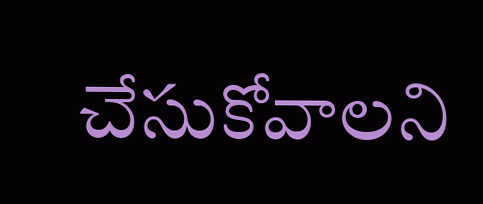చేసుకోవాలని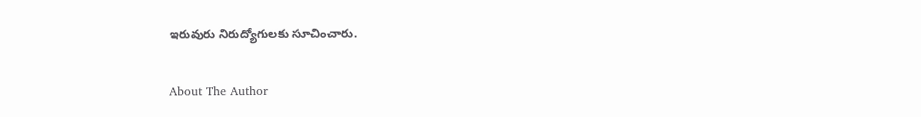ఇరువురు నిరుద్యోగులకు సూచించారు.

About The Author